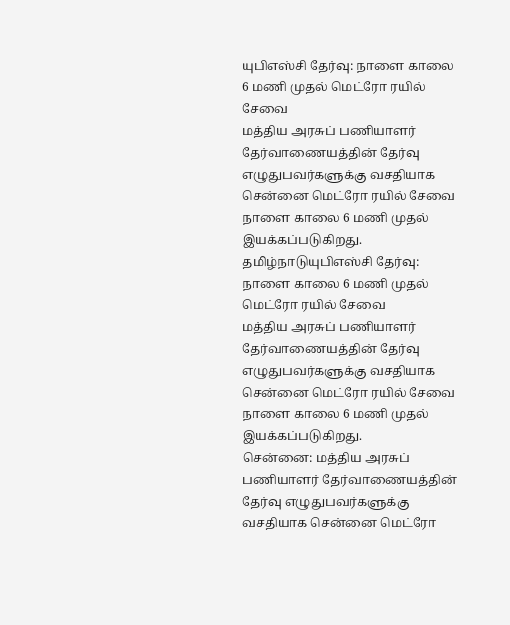யுபிஎஸ்சி தேர்வு: நாளை காலை 6 மணி முதல் மெட்ரோ ரயில் சேவை
மத்திய அரசுப் பணியாளர் தேர்வாணையத்தின் தேர்வு எழுதுபவர்களுக்கு வசதியாக சென்னை மெட்ரோ ரயில் சேவை நாளை காலை 6 மணி முதல் இயக்கப்படுகிறது.
தமிழ்நாடுயுபிஎஸ்சி தேர்வு: நாளை காலை 6 மணி முதல் மெட்ரோ ரயில் சேவை
மத்திய அரசுப் பணியாளர் தேர்வாணையத்தின் தேர்வு எழுதுபவர்களுக்கு வசதியாக சென்னை மெட்ரோ ரயில் சேவை நாளை காலை 6 மணி முதல் இயக்கப்படுகிறது.
சென்னை: மத்திய அரசுப் பணியாளர் தேர்வாணையத்தின் தேர்வு எழுதுபவர்களுக்கு வசதியாக சென்னை மெட்ரோ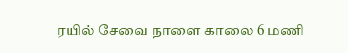ரயில் சேவை நாளை காலை 6 மணி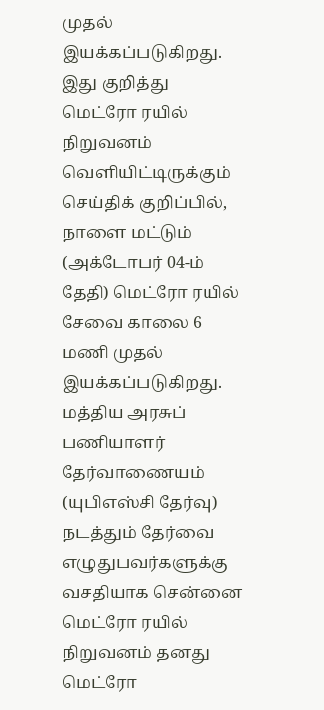முதல் இயக்கப்படுகிறது.
இது குறித்து மெட்ரோ ரயில் நிறுவனம் வெளியிட்டிருக்கும் செய்திக் குறிப்பில், நாளை மட்டும் (அக்டோபர் 04-ம் தேதி) மெட்ரோ ரயில் சேவை காலை 6 மணி முதல் இயக்கப்படுகிறது.
மத்திய அரசுப் பணியாளர் தேர்வாணையம் (யுபிஎஸ்சி தேர்வு) நடத்தும் தேர்வை எழுதுபவர்களுக்கு வசதியாக சென்னை மெட்ரோ ரயில் நிறுவனம் தனது மெட்ரோ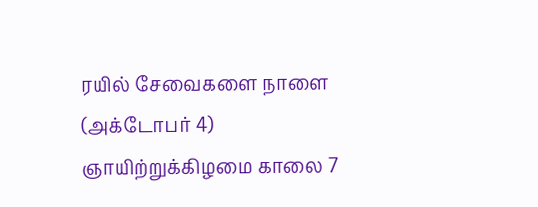ரயில் சேவைகளை நாளை (அக்டோபர் 4) ஞாயிற்றுக்கிழமை காலை 7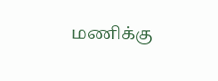மணிக்கு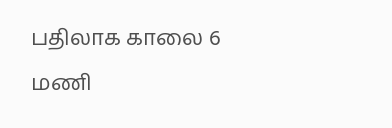பதிலாக காலை 6 மணி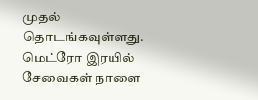முதல் தொடங்கவுள்ளது.
மெட்ரோ இரயில் சேவைகள் நாளை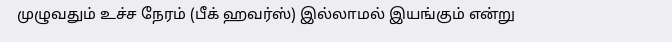முழுவதும் உச்ச நேரம் (பீக் ஹவர்ஸ்) இல்லாமல் இயங்கும் என்று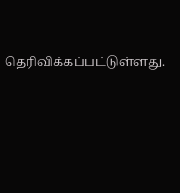தெரிவிக்கப்பட்டுள்ளது.